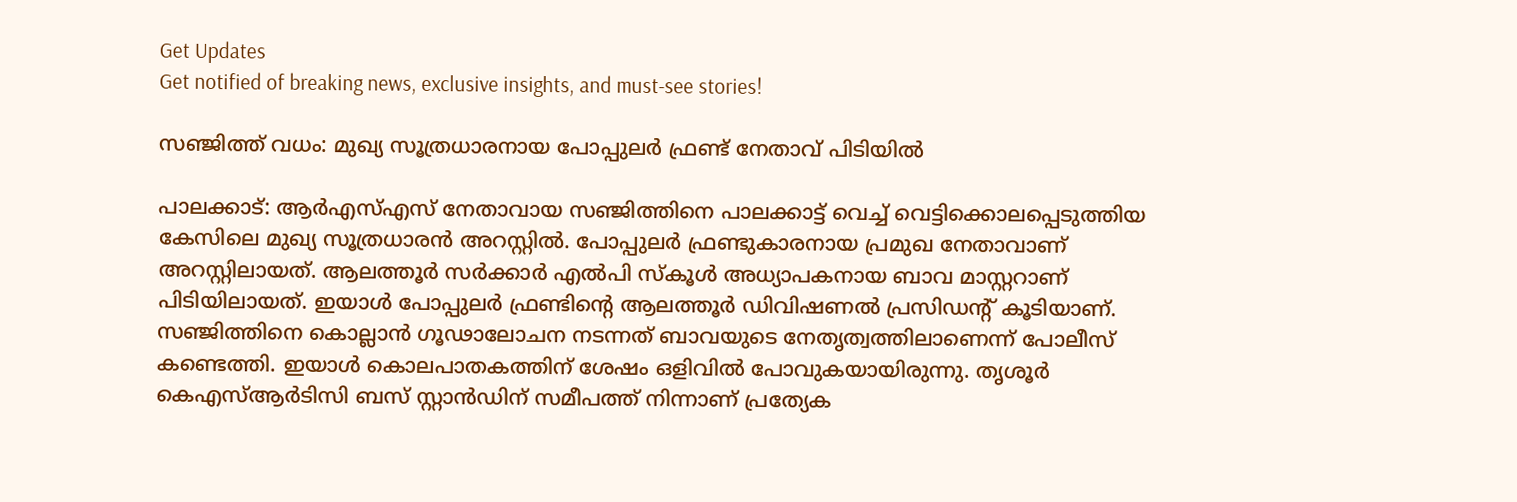Get Updates
Get notified of breaking news, exclusive insights, and must-see stories!

സഞ്ജിത്ത് വധം: മുഖ്യ സൂത്രധാരനായ പോപ്പുലര്‍ ഫ്രണ്ട് നേതാവ് പിടിയില്‍

പാലക്കാട്: ആര്‍എസ്എസ് നേതാവായ സഞ്ജിത്തിനെ പാലക്കാട്ട് വെച്ച് വെട്ടിക്കൊലപ്പെടുത്തിയ കേസിലെ മുഖ്യ സൂത്രധാരന്‍ അറസ്റ്റില്‍. പോപ്പുലര്‍ ഫ്രണ്ടുകാരനായ പ്രമുഖ നേതാവാണ് അറസ്റ്റിലായത്. ആലത്തൂര്‍ സര്‍ക്കാര്‍ എല്‍പി സ്‌കൂള്‍ അധ്യാപകനായ ബാവ മാസ്റ്ററാണ് പിടിയിലായത്. ഇയാള്‍ പോപ്പുലര്‍ ഫ്രണ്ടിന്റെ ആലത്തൂര്‍ ഡിവിഷണല്‍ പ്രസിഡന്റ് കൂടിയാണ്. സഞ്ജിത്തിനെ കൊല്ലാന്‍ ഗൂഢാലോചന നടന്നത് ബാവയുടെ നേതൃത്വത്തിലാണെന്ന് പോലീസ് കണ്ടെത്തി. ഇയാള്‍ കൊലപാതകത്തിന് ശേഷം ഒളിവില്‍ പോവുകയായിരുന്നു. തൃശൂര്‍ കെഎസ്ആര്‍ടിസി ബസ് സ്റ്റാന്‍ഡിന് സമീപത്ത് നിന്നാണ് പ്രത്യേക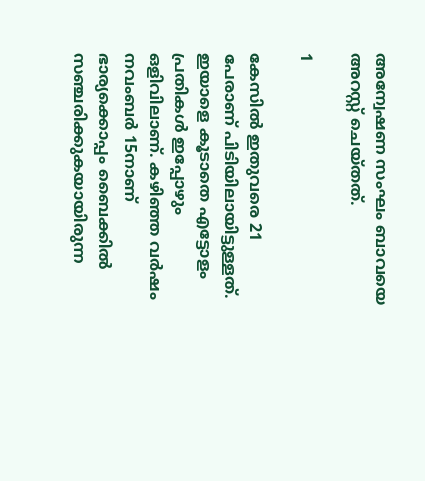അന്വേഷണ സംഘം ബാവയെ അറസ്റ്റ് ചെയ്തത്.

1

കേസില്‍ ഇതുവരെ 21 പേരാണ് പിടിയിലായിട്ടുള്ളത്. ഇയാളെ കൂടാതെ എട്ടോളം പ്രതികള്‍ ഇപ്പോഴും ഒളിവിലാണ്. കഴിഞ്ഞ വര്‍ഷം നവംബര്‍ 15നാണ് ഭാര്യക്കൊപ്പം ബൈക്കില്‍ സഞ്ചരിക്കുകയായിരുന്ന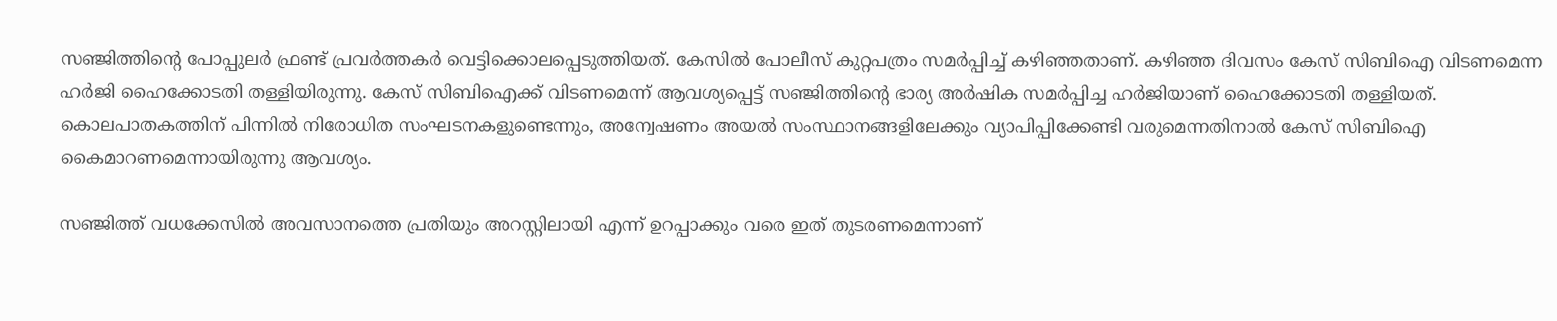സഞ്ജിത്തിന്റെ പോപ്പുലര്‍ ഫ്രണ്ട് പ്രവര്‍ത്തകര്‍ വെട്ടിക്കൊലപ്പെടുത്തിയത്. കേസില്‍ പോലീസ് കുറ്റപത്രം സമര്‍പ്പിച്ച് കഴിഞ്ഞതാണ്. കഴിഞ്ഞ ദിവസം കേസ് സിബിഐ വിടണമെന്ന ഹര്‍ജി ഹൈക്കോടതി തള്ളിയിരുന്നു. കേസ് സിബിഐക്ക് വിടണമെന്ന് ആവശ്യപ്പെട്ട് സഞ്ജിത്തിന്റെ ഭാര്യ അര്‍ഷിക സമര്‍പ്പിച്ച ഹര്‍ജിയാണ് ഹൈക്കോടതി തള്ളിയത്. കൊലപാതകത്തിന് പിന്നില്‍ നിരോധിത സംഘടനകളുണ്ടെന്നും, അന്വേഷണം അയല്‍ സംസ്ഥാനങ്ങളിലേക്കും വ്യാപിപ്പിക്കേണ്ടി വരുമെന്നതിനാല്‍ കേസ് സിബിഐ കൈമാറണമെന്നായിരുന്നു ആവശ്യം.

സഞ്ജിത്ത് വധക്കേസില്‍ അവസാനത്തെ പ്രതിയും അറസ്റ്റിലായി എന്ന് ഉറപ്പാക്കും വരെ ഇത് തുടരണമെന്നാണ്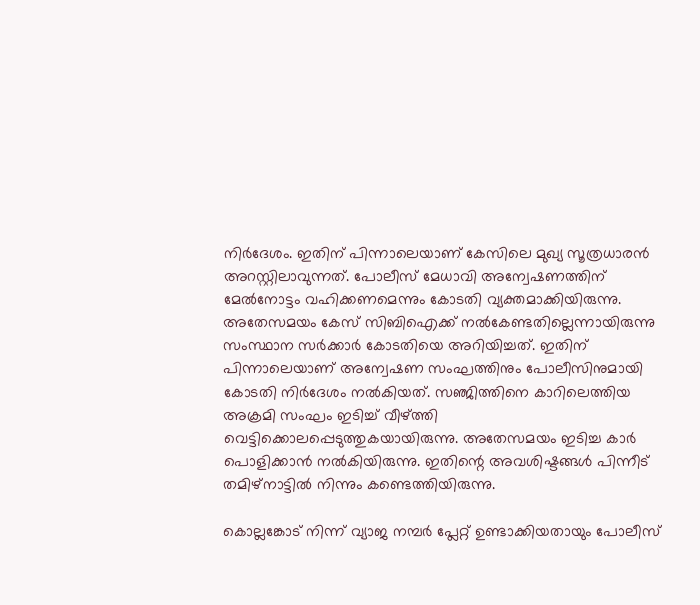നിര്‍ദേശം. ഇതിന് പിന്നാലെയാണ് കേസിലെ മുഖ്യ സൂത്രധാരന്‍ അറസ്റ്റിലാവുന്നത്. പോലീസ് മേധാവി അന്വേഷണത്തിന് മേല്‍നോട്ടം വഹിക്കണമെന്നും കോടതി വ്യക്തമാക്കിയിരുന്നു. അതേസമയം കേസ് സിബിഐക്ക് നല്‍കേണ്ടതില്ലെന്നായിരുന്നു സംസ്ഥാന സര്‍ക്കാര്‍ കോടതിയെ അറിയിച്ചത്. ഇതിന് പിന്നാലെയാണ് അന്വേഷണ സംഘത്തിനും പോലീസിനുമായി കോടതി നിര്‍ദേശം നല്‍കിയത്. സഞ്ജിത്തിനെ കാറിലെത്തിയ അക്രമി സംഘം ഇടിച്ച് വീഴ്ത്തി വെട്ടിക്കൊലപ്പെടുത്തുകയായിരുന്നു. അതേസമയം ഇടിച്ച കാര്‍ പൊളിക്കാന്‍ നല്‍കിയിരുന്നു. ഇതിന്റെ അവശിഷ്ടങ്ങള്‍ പിന്നീട് തമിഴ്‌നാട്ടില്‍ നിന്നും കണ്ടെത്തിയിരുന്നു.

കൊല്ലങ്കോട് നിന്ന് വ്യാജ നമ്പര്‍ പ്ലേറ്റ് ഉണ്ടാക്കിയതായും പോലീസ്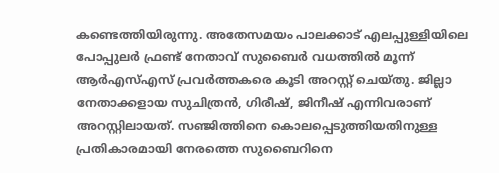കണ്ടെത്തിയിരുന്നു. അതേസമയം പാലക്കാട് എലപ്പുള്ളിയിലെ പോപ്പുലര്‍ ഫ്രണ്ട് നേതാവ് സുബൈര്‍ വധത്തില്‍ മൂന്ന് ആര്‍എസ്എസ് പ്രവര്‍ത്തകരെ കൂടി അറസ്റ്റ് ചെയ്തു. ജില്ലാ നേതാക്കളായ സുചിത്രന്‍, ഗിരീഷ്, ജിനീഷ് എന്നിവരാണ് അറസ്റ്റിലായത്. സഞ്ജിത്തിനെ കൊലപ്പെടുത്തിയതിനുള്ള പ്രതികാരമായി നേരത്തെ സുബൈറിനെ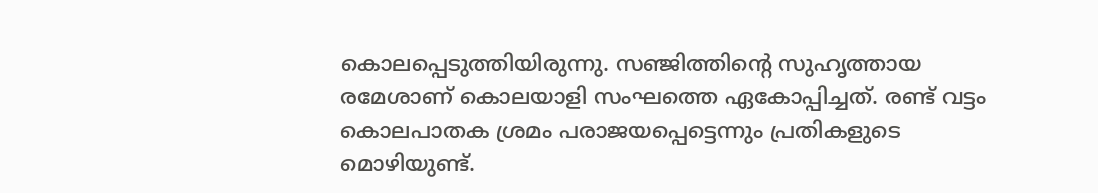കൊലപ്പെടുത്തിയിരുന്നു. സഞ്ജിത്തിന്റെ സുഹൃത്തായ രമേശാണ് കൊലയാളി സംഘത്തെ ഏകോപ്പിച്ചത്. രണ്ട് വട്ടം കൊലപാതക ശ്രമം പരാജയപ്പെട്ടെന്നും പ്രതികളുടെ മൊഴിയുണ്ട്.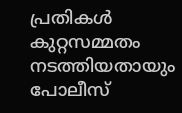പ്രതികള്‍ കുറ്റസമ്മതം നടത്തിയതായും പോലീസ്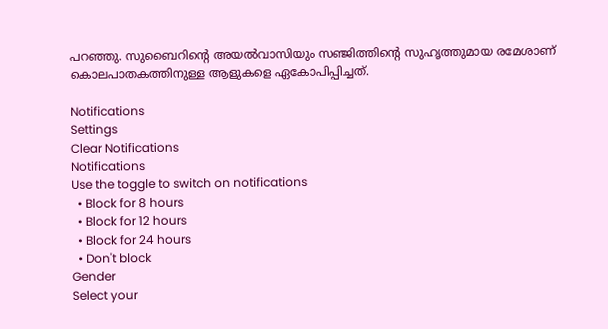പറഞ്ഞു. സുബൈറിന്റെ അയല്‍വാസിയും സഞ്ജിത്തിന്റെ സുഹൃത്തുമായ രമേശാണ് കൊലപാതകത്തിനുള്ള ആളുകളെ ഏകോപിപ്പിച്ചത്.

Notifications
Settings
Clear Notifications
Notifications
Use the toggle to switch on notifications
  • Block for 8 hours
  • Block for 12 hours
  • Block for 24 hours
  • Don't block
Gender
Select your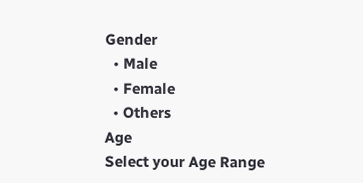Gender
  • Male
  • Female
  • Others
Age
Select your Age Range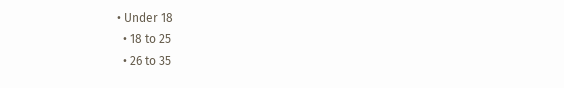• Under 18
  • 18 to 25
  • 26 to 35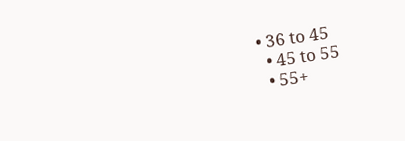• 36 to 45
  • 45 to 55
  • 55+